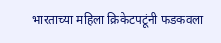भारताच्या महिला क्रिकेटपटूंनी फडकवला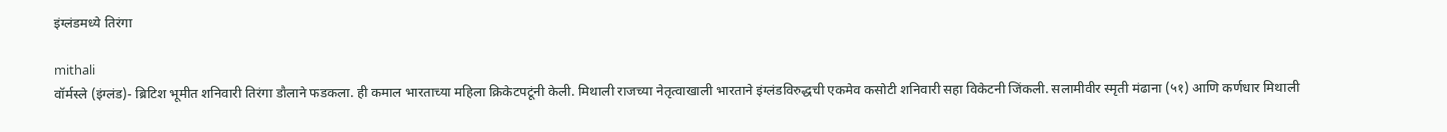इंग्लंडमध्ये तिरंगा

mithali
वॉर्मस्ले (इंग्लंड)- ब्रिटिश भूमीत शनिवारी तिरंगा डौलाने फडकला. ही कमाल भारताच्या महिला क्रिकेटपटूंनी केली. मिथाली राजच्या नेतृत्वाखाली भारताने इंग्लंडविरुद्धची एकमेव कसोटी शनिवारी सहा विकेटनी जिंकली. सलामीवीर स्मृती मंढाना (५१) आणि कर्णधार मिथाली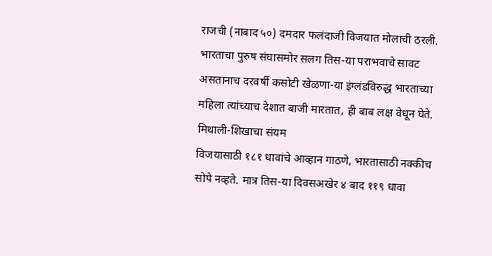राजची (नाबाद ५०) दमदार फलंदाजी विजयात मोलाची ठरली. भारताचा पुरुष संघासमोर सलग तिस-या पराभवाचे सावट असतानाच दरवर्षी कसोटी खेळणा-या इंग्लंडविरुद्ध भारताच्या महिला त्यांच्याच देशात बाजी मारतात, ही बाब लक्ष वेधून घेते.
मिथाली-शिखाचा संयम
विजयासाठी १८१ धावांचे आव्हान गाठणे, भारतासाठी नक्कीच सोपे नव्हते. मात्र तिस-या दिवसअखेर ४ बाद ११९ धावा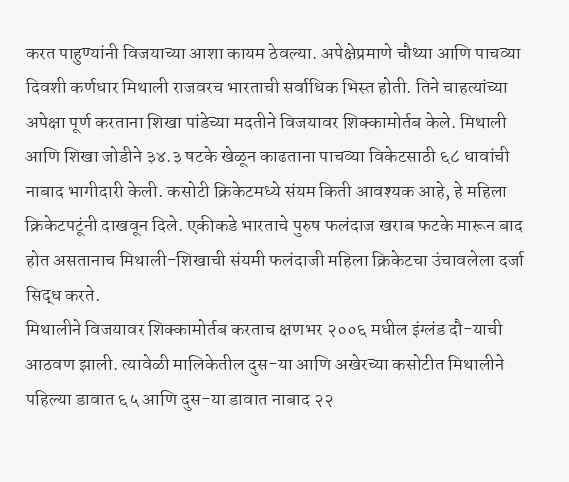करत पाहुण्यांनी विजयाच्या आशा कायम ठेवल्या. अपेक्षेप्रमाणे चौथ्या आणि पाचव्या दिवशी कर्णधार मिथाली राजवरच भारताची सर्वाधिक भिस्त होती. तिने चाहत्यांच्या अपेक्षा पूर्ण करताना शिखा पांडेच्या मदतीने विजयावर शिक्कामोर्तब केले. मिथाली आणि शिखा जोडीने ३४.३ षटके खेळून काढताना पाचव्या विकेटसाठी ६८ धावांची नाबाद भागीदारी केली. कसोटी क्रिकेटमध्ये संयम किती आवश्यक आहे, हे महिला क्रिकेटपटूंनी दाखवून दिले. एकीकडे भारताचे पुरुष फलंदाज खराब फटके मारून बाद होत असतानाच मिथाली-शिखाची संयमी फलंदाजी महिला क्रिकेटचा उंचावलेला दर्जा सिद्ध करते.
मिथालीने विजयावर शिक्कामोर्तब करताच क्षणभर २००६ मधील इंग्लंड दौ-याची आठवण झाली. त्यावेळी मालिकेतील दुस-या आणि अखेरच्या कसोटीत मिथालीने पहिल्या डावात ६५ आणि दुस-या डावात नाबाद २२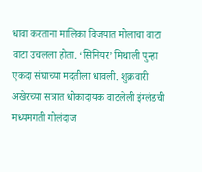धावा करताना मालिका विजयात मोलाचा वाटा वाटा उचलला होता. ‘सिनियर’ मिथाली पुन्हा एकदा संघाच्या मदतीला धावली. शुक्रवारी अखेरच्या सत्रात धोकादायक वाटलेली इंग्लंडची मध्यमगती गोलंदाज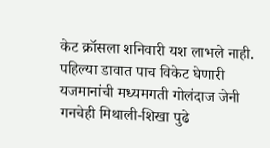केट क्रॉसला शनिवारी यश लाभले नाही. पहिल्या डावात पाच विकेट घेणारी यजमानांची मध्यमगती गोलंदाज जेनी गनचेही मिथाली-शिखा पुढे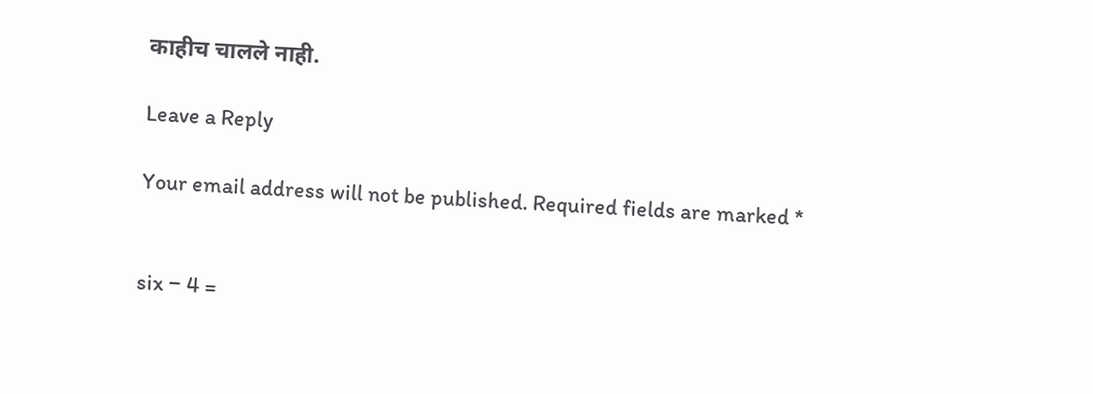काहीच चालले नाही.

Leave a Reply

Your email address will not be published. Required fields are marked *


six − 4 =